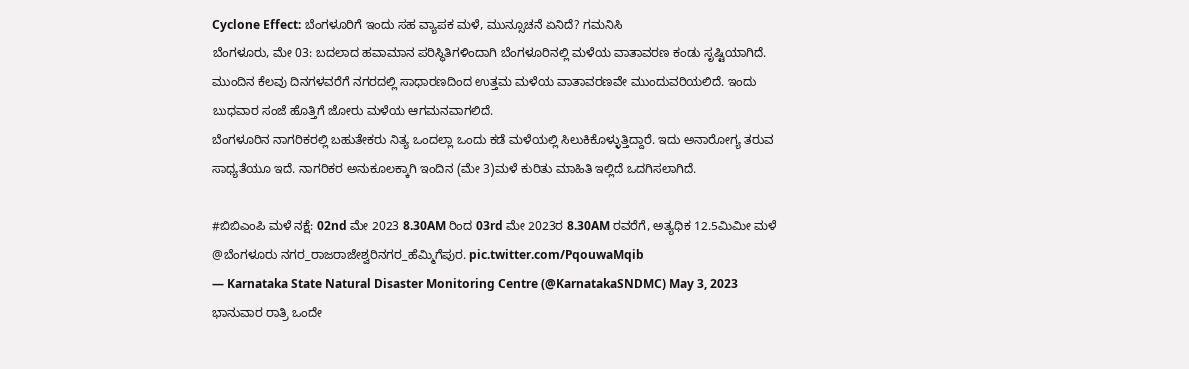Cyclone Effect: ಬೆಂಗಳೂರಿಗೆ ಇಂದು ಸಹ ವ್ಯಾಪಕ ಮಳೆ, ಮುನ್ಸೂಚನೆ ಏನಿದೆ? ಗಮನಿಸಿ
ಬೆಂಗಳೂರು, ಮೇ 03: ಬದಲಾದ ಹವಾಮಾನ ಪರಿಸ್ಥಿತಿಗಳಿಂದಾಗಿ ಬೆಂಗಳೂರಿನಲ್ಲಿ ಮಳೆಯ ವಾತಾವರಣ ಕಂಡು ಸೃಷ್ಟಿಯಾಗಿದೆ. ಮುಂದಿನ ಕೆಲವು ದಿನಗಳವರೆಗೆ ನಗರದಲ್ಲಿ ಸಾಧಾರಣದಿಂದ ಉತ್ತಮ ಮಳೆಯ ವಾತಾವರಣವೇ ಮುಂದುವರಿಯಲಿದೆ. ಇಂದು ಬುಧವಾರ ಸಂಜೆ ಹೊತ್ತಿಗೆ ಜೋರು ಮಳೆಯ ಆಗಮನವಾಗಲಿದೆ.
ಬೆಂಗಳೂರಿನ ನಾಗರಿಕರಲ್ಲಿ ಬಹುತೇಕರು ನಿತ್ಯ ಒಂದಲ್ಲಾ ಒಂದು ಕಡೆ ಮಳೆಯಲ್ಲಿ ಸಿಲುಕಿಕೊಳ್ಳುತ್ತಿದ್ದಾರೆ. ಇದು ಅನಾರೋಗ್ಯ ತರುವ ಸಾಧ್ಯತೆಯೂ ಇದೆ. ನಾಗರಿಕರ ಅನುಕೂಲಕ್ಕಾಗಿ ಇಂದಿನ (ಮೇ 3)ಮಳೆ ಕುರಿತು ಮಾಹಿತಿ ಇಲ್ಲಿದೆ ಒದಗಿಸಲಾಗಿದೆ.

#ಬಿಬಿಎಂಪಿ ಮಳೆ ನಕ್ಷೆ: 02nd ಮೇ 2023 8.30AM ರಿಂದ 03rd ಮೇ 2023ರ 8.30AM ರವರೆಗೆ, ಅತ್ಯಧಿಕ 12.5ಮಿಮೀ ಮಳೆ @ಬೆಂಗಳೂರು ನಗರ_ರಾಜರಾಜೇಶ್ವರಿನಗರ_ಹೆಮ್ಮಿಗೆಪುರ. pic.twitter.com/PqouwaMqib
— Karnataka State Natural Disaster Monitoring Centre (@KarnatakaSNDMC) May 3, 2023
ಭಾನುವಾರ ರಾತ್ರಿ ಒಂದೇ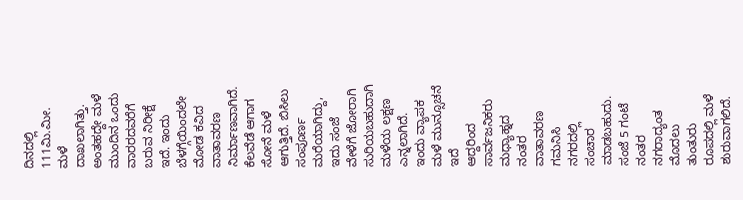ದಿನದಲ್ಲಿ 111ಮಿ.ಮೀ. ಮಳೆ ದಾಖಲಾಗಿತ್ತು. ಅಂತಹದ್ದೇ ಮಳೆ ಮುಂದಿನ ಒಂದು ವಾರರದವರೆಗೆ ಬರುವ ನಿರೀಕ್ಷೆ ಇದೆ. ಇಂದು ಬೆಳಗ್ಗೆಯಿಂದಲೇ ಮೋಡ ಕವಿದ ವಾತಾವರಣ ನಿರ್ಮಾಣವಾಗಿದೆ. ಕೆಲವೆಡೆ ಆಗಾಗ ಸೋನೆ ಮಳೆ ಆಗುತ್ತಿದೆ. ಬಿಸಿಲು ಸಂಪೂರ್ಣ ಮರೆಯಾಗಿದ್ದು, ಇದು ಸಂಜೆ ವೇಳೆಗೆ ಜೋರಾಗಿ ಸುರಿಯಬಹುದಾಗಿ ಮಳೆಯ ಲಕ್ಷಣ ಎನ್ನಲಾಗಿದೆ.
ಇಂದು ವ್ಯಾಪಕ ಮಳೆ ಮುನ್ಸೂಚನೆ ಇದೆ
ಆದ್ದರಿಂದ ಸಾರ್ವಜನಿಕರು ಮಧ್ಯಾಹ್ನದ ನಂತರ ವಾತಾವರಣ ಗಮನಿಸಿ ನಗರದಲ್ಲಿ ಸಂಚಾರ ಮಾಡಬಹುದು. ಸಂಜೆ 5 ಗಂಟೆ ನಂತರ ನಗರಾದ್ಯಂತ ಮೊದಲು ತುಂತುರು ರೂಪದಲ್ಲಿ ಮಳೆ ಶುರುವಾಗಲಿದೆ.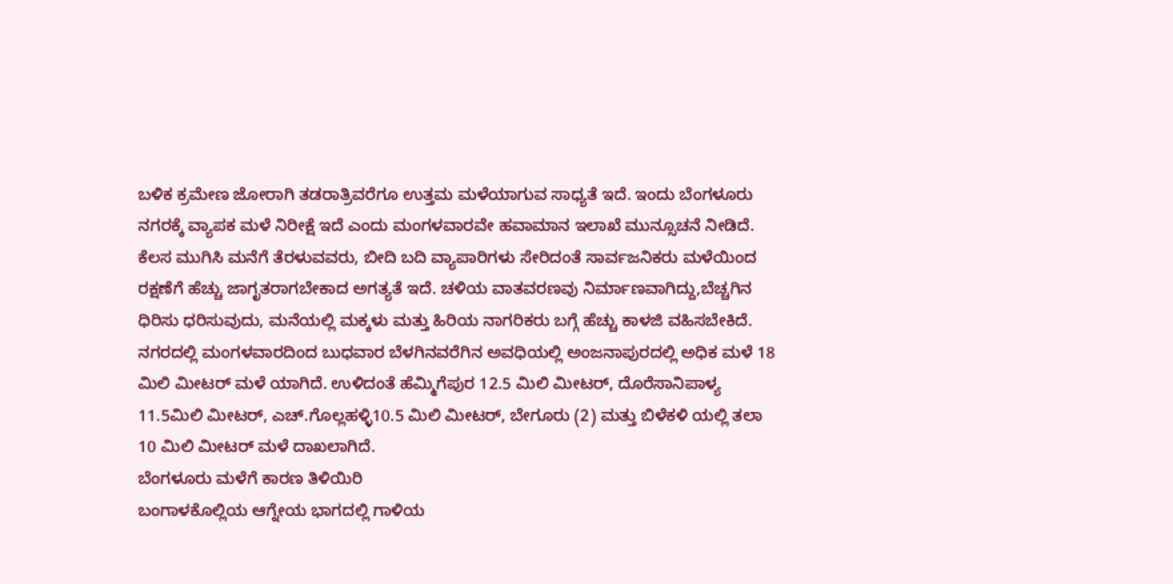ಬಳಿಕ ಕ್ರಮೇಣ ಜೋರಾಗಿ ತಡರಾತ್ರಿವರೆಗೂ ಉತ್ತಮ ಮಳೆಯಾಗುವ ಸಾಧ್ಯತೆ ಇದೆ. ಇಂದು ಬೆಂಗಳೂರು ನಗರಕ್ಕೆ ವ್ಯಾಪಕ ಮಳೆ ನಿರೀಕ್ಷೆ ಇದೆ ಎಂದು ಮಂಗಳವಾರವೇ ಹವಾಮಾನ ಇಲಾಖೆ ಮುನ್ಸೂಚನೆ ನೀಡಿದೆ.
ಕೆಲಸ ಮುಗಿಸಿ ಮನೆಗೆ ತೆರಳುವವರು, ಬೀದಿ ಬದಿ ವ್ಯಾಪಾರಿಗಳು ಸೇರಿದಂತೆ ಸಾರ್ವಜನಿಕರು ಮಳೆಯಿಂದ ರಕ್ಷಣೆಗೆ ಹೆಚ್ಚು ಜಾಗೃತರಾಗಬೇಕಾದ ಅಗತ್ಯತೆ ಇದೆ. ಚಳಿಯ ವಾತವರಣವು ನಿರ್ಮಾಣವಾಗಿದ್ದು,ಬೆಚ್ಚಗಿನ ಧಿರಿಸು ಧರಿಸುವುದು, ಮನೆಯಲ್ಲಿ ಮಕ್ಕಳು ಮತ್ತು ಹಿರಿಯ ನಾಗರಿಕರು ಬಗ್ಗೆ ಹೆಚ್ಚು ಕಾಳಜಿ ವಹಿಸಬೇಕಿದೆ.
ನಗರದಲ್ಲಿ ಮಂಗಳವಾರದಿಂದ ಬುಧವಾರ ಬೆಳಗಿನವರೆಗಿನ ಅವಧಿಯಲ್ಲಿ ಅಂಜನಾಪುರದಲ್ಲಿ ಅಧಿಕ ಮಳೆ 18 ಮಿಲಿ ಮೀಟರ್ ಮಳೆ ಯಾಗಿದೆ. ಉಳಿದಂತೆ ಹೆಮ್ಮಿಗೆಪುರ 12.5 ಮಿಲಿ ಮೀಟರ್, ದೊರೆಸಾನಿಪಾಳ್ಯ 11.5ಮಿಲಿ ಮೀಟರ್, ಎಚ್.ಗೊಲ್ಲಹಳ್ಳಿ10.5 ಮಿಲಿ ಮೀಟರ್, ಬೇಗೂರು (2) ಮತ್ತು ಬಿಳೆಕಳಿ ಯಲ್ಲಿ ತಲಾ 10 ಮಿಲಿ ಮೀಟರ್ ಮಳೆ ದಾಖಲಾಗಿದೆ.
ಬೆಂಗಳೂರು ಮಳೆಗೆ ಕಾರಣ ತಿಳಿಯಿರಿ
ಬಂಗಾಳಕೊಲ್ಲಿಯ ಆಗ್ನೇಯ ಭಾಗದಲ್ಲಿ ಗಾಳಿಯ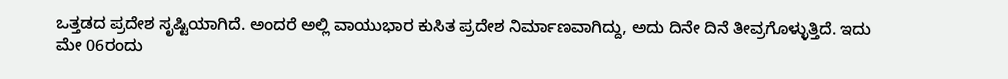ಒತ್ತಡದ ಪ್ರದೇಶ ಸೃಷ್ಟಿಯಾಗಿದೆ. ಅಂದರೆ ಅಲ್ಲಿ ವಾಯುಭಾರ ಕುಸಿತ ಪ್ರದೇಶ ನಿರ್ಮಾಣವಾಗಿದ್ದು, ಅದು ದಿನೇ ದಿನೆ ತೀವ್ರಗೊಳ್ಳುತ್ತಿದೆ. ಇದು ಮೇ 06ರಂದು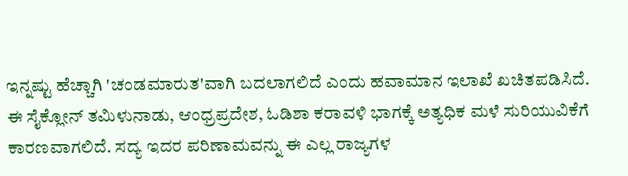ಇನ್ನಷ್ಟು ಹೆಚ್ಚಾಗಿ 'ಚಂಡಮಾರುತ'ವಾಗಿ ಬದಲಾಗಲಿದೆ ಎಂದು ಹವಾಮಾನ ಇಲಾಖೆ ಖಚಿತಪಡಿಸಿದೆ.
ಈ ಸೈಕ್ಲೋನ್ ತಮಿಳುನಾಡು, ಆಂಧ್ರಪ್ರದೇಶ, ಓಡಿಶಾ ಕರಾವಳಿ ಭಾಗಕ್ಕೆ ಅತ್ಯಧಿಕ ಮಳೆ ಸುರಿಯುವಿಕೆಗೆ ಕಾರಣವಾಗಲಿದೆ. ಸದ್ಯ ಇದರ ಪರಿಣಾಮವನ್ನು ಈ ಎಲ್ಲ ರಾಜ್ಯಗಳ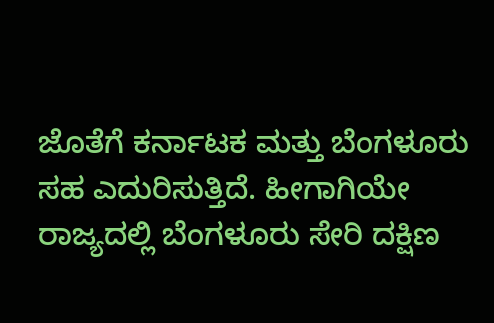ಜೊತೆಗೆ ಕರ್ನಾಟಕ ಮತ್ತು ಬೆಂಗಳೂರು ಸಹ ಎದುರಿಸುತ್ತಿದೆ. ಹೀಗಾಗಿಯೇ ರಾಜ್ಯದಲ್ಲಿ ಬೆಂಗಳೂರು ಸೇರಿ ದಕ್ಷಿಣ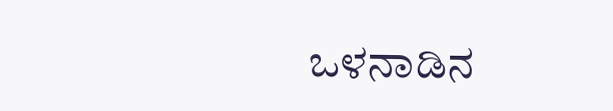ಒಳನಾಡಿನ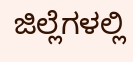ಜಿಲ್ಲೆಗಳಲ್ಲಿ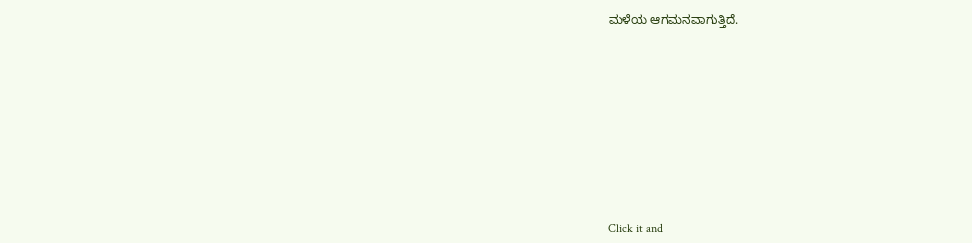ಮಳೆಯ ಆಗಮನವಾಗುತ್ತಿದೆ.












Click it and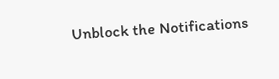Unblock the Notifications